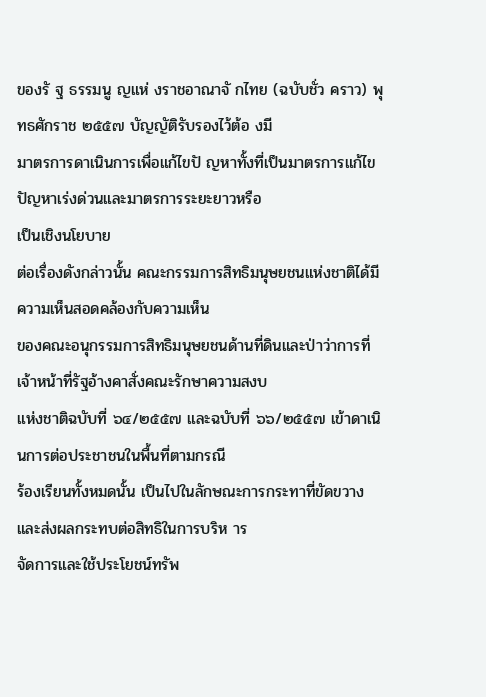ของรั ฐ ธรรมนู ญแห่ งราชอาณาจั กไทย (ฉบับชั่ว คราว) พุทธศักราช ๒๕๕๗ บัญญัติรับรองไว้ต้อ งมี
มาตรการดาเนินการเพื่อแก้ไขปั ญหาทั้งที่เป็นมาตรการแก้ไขปัญหาเร่งด่วนและมาตรการระยะยาวหรือ
เป็นเชิงนโยบาย
ต่อเรื่องดังกล่าวนั้น คณะกรรมการสิทธิมนุษยชนแห่งชาติได้มีความเห็นสอดคล้องกับความเห็น
ของคณะอนุกรรมการสิทธิมนุษยชนด้านที่ดินและป่าว่าการที่เจ้าหน้าที่รัฐอ้างคาสั่งคณะรักษาความสงบ
แห่งชาติฉบับที่ ๖๔/๒๕๕๗ และฉบับที่ ๖๖/๒๕๕๗ เข้าดาเนินการต่อประชาชนในพื้นที่ตามกรณี
ร้องเรียนทั้งหมดนั้น เป็นไปในลักษณะการกระทาที่ขัดขวางและส่งผลกระทบต่อสิทธิในการบริห าร
จัดการและใช้ประโยชน์ทรัพ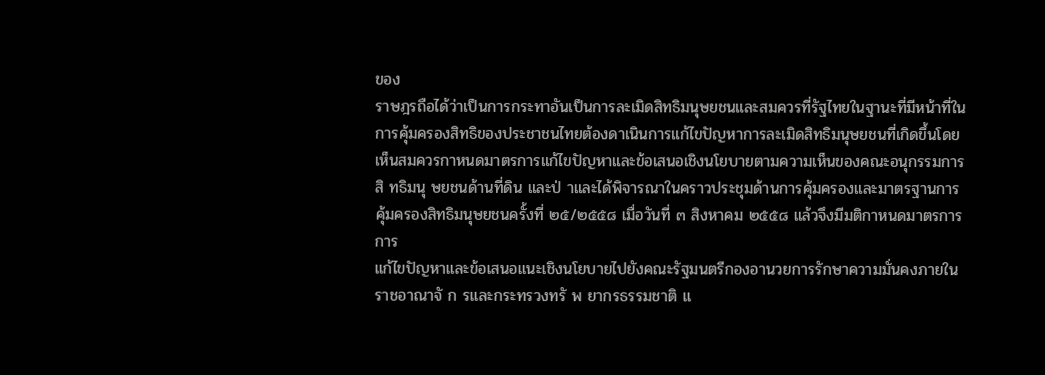ของ
ราษฎรถือได้ว่าเป็นการกระทาอันเป็นการละเมิดสิทธิมนุษยชนและสมควรที่รัฐไทยในฐานะที่มีหน้าที่ใน
การคุ้มครองสิทธิของประชาชนไทยต้องดาเนินการแก้ไขปัญหาการละเมิดสิทธิมนุษยชนที่เกิดขึ้นโดย
เห็นสมควรกาหนดมาตรการแก้ไขปัญหาและข้อเสนอเชิงนโยบายตามความเห็นของคณะอนุกรรมการ
สิ ทธิมนุ ษยชนด้านที่ดิน และป่ าและได้พิจารณาในคราวประชุมด้านการคุ้มครองและมาตรฐานการ
คุ้มครองสิทธิมนุษยชนครั้งที่ ๒๕/๒๕๕๘ เมื่อวันที่ ๓ สิงหาคม ๒๕๕๘ แล้วจึงมีมติกาหนดมาตรการการ
แก้ไขปัญหาและข้อเสนอแนะเชิงนโยบายไปยังคณะรัฐมนตรีกองอานวยการรักษาความมั่นคงภายใน
ราชอาณาจั ก รและกระทรวงทรั พ ยากรธรรมชาติ แ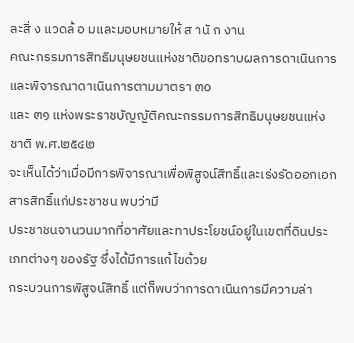ละสิ่ ง แวดล้ อ มและมอบหมายให้ ส านั ก งาน
คณะกรรมการสิทธิมนุษยชนแห่งชาติขอทราบผลการดาเนินการและพิจารณาดาเนินการตามมาตรา ๓๐
และ ๓๑ แห่งพระราชบัญญัติคณะกรรมการสิทธิมนุษยชนแห่งชาติ พ.ศ.๒๕๔๒
จะเห็นได้ว่าเมื่อมีการพิจารณาเพื่อพิสูจน์สิทธิ์และเร่งรัดออกเอกสารสิทธิ์แก่ประชาชน พบว่ามี
ประชาชนจานวนมากที่อาศัยและทาประโยชน์อยู่ในเขตที่ดินประเภทต่างๆ ของรัฐ ซึ่งได้มีการแก้ไขด้วย
กระบวนการพิสูจน์สิทธิ์ แต่ก็พบว่าการดาเนินการมีความล่า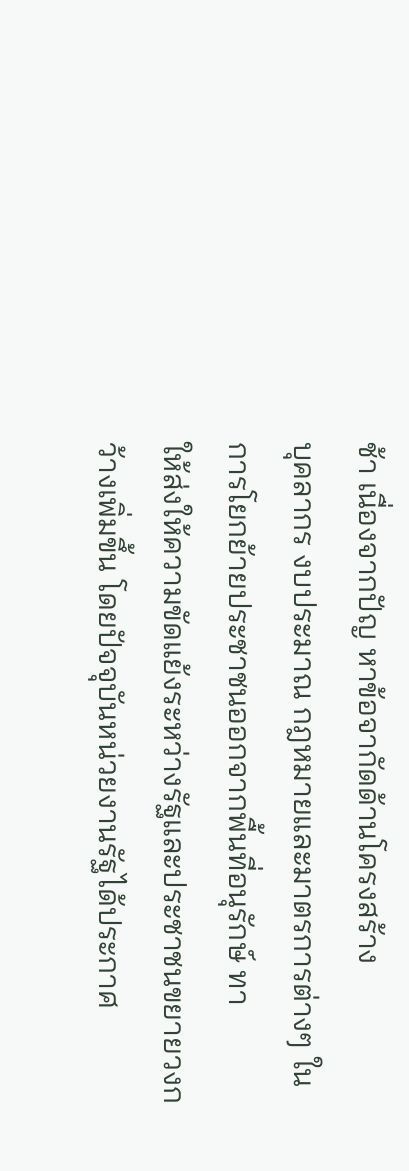ช้า เนื่องจากปัญ หาข้อจากัดด้านโครงสร้าง
บุคลากร งบประมาณ กฎหมายและมาตรการต่างๆ ในการโยกย้ายประชาชนออกจากพื้นที่อนุรักษ์ ทา
ให้ส่งให้ความขัดแย้งระหว่างรัฐและประชาชนขยายวงกว้างเพิ่มขึ้น โดยปัจจุบันหน่วยงานรัฐได้ประกาศ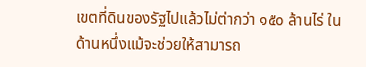เขตที่ดินของรัฐไปแล้วไม่ต่ากว่า ๑๕๐ ล้านไร่ ในด้านหนึ่งแม้จะช่วยให้สามารถ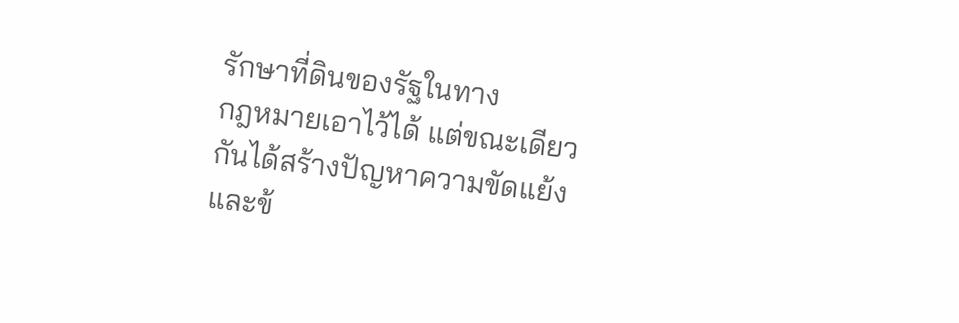รักษาที่ดินของรัฐในทาง
กฎหมายเอาไว้ได้ แต่ขณะเดียวกันได้สร้างปัญหาความขัดแย้งและข้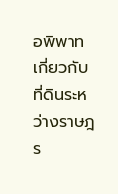อพิพาทเกี่ยวกับที่ดินระหว่างราษฎร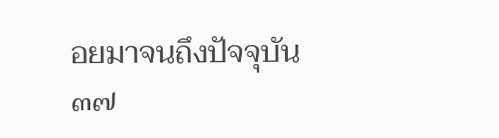อยมาจนถึงปัจจุบัน
๓๗